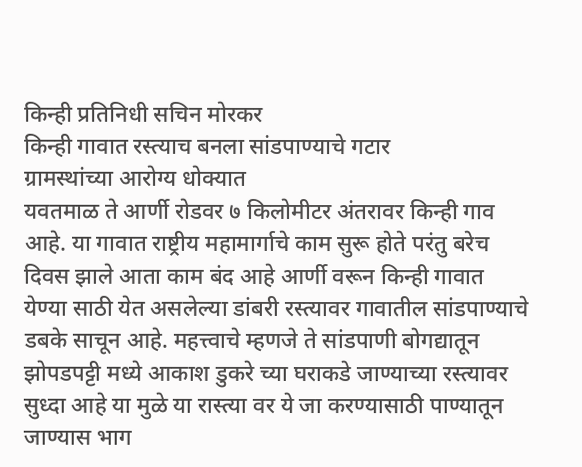किन्ही प्रतिनिधी सचिन मोरकर
किन्ही गावात रस्त्याच बनला सांडपाण्याचे गटार
ग्रामस्थांच्या आरोग्य धोक्यात
यवतमाळ ते आर्णी रोडवर ७ किलोमीटर अंतरावर किन्ही गाव आहे. या गावात राष्ट्रीय महामार्गाचे काम सुरू होते परंतु बरेच दिवस झाले आता काम बंद आहे आर्णी वरून किन्ही गावात येण्या साठी येत असलेल्या डांबरी रस्त्यावर गावातील सांडपाण्याचे डबके साचून आहे. महत्त्वाचे म्हणजे ते सांडपाणी बोगद्यातून झोपडपट्टी मध्ये आकाश डुकरे च्या घराकडे जाण्याच्या रस्त्यावर सुध्दा आहे या मुळे या रास्त्या वर ये जा करण्यासाठी पाण्यातून जाण्यास भाग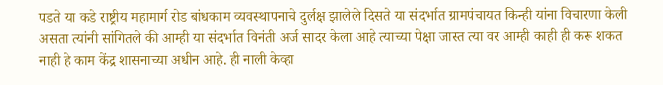पडते या कडे राष्ट्रीय महामार्ग रोड बांधकाम व्यवस्थापनाचे दुर्लक्ष झालेले दिसते या संदर्भात ग्रामपंचायत किन्ही यांना विचारणा केली असता त्यांनी सांगितले की आम्ही या संदर्भात विनंती अर्ज सादर केला आहे त्याच्या पेक्षा जास्त त्या वर आम्ही काही ही करू शकत नाही हे काम केंद्र शासनाच्या अधीन आहे. ही नाली केव्हा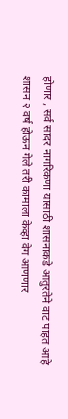होणार , सर्व सादर नागरिकणा यासाठी शासनाकडे आतुरतेने वाट पाहत आहे शासन २ वर्ष होऊन गेले तरी कामाला केव्हा वेग आणणार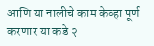आणि या नालीचे काम केव्हा पूर्ण करणार या कडे २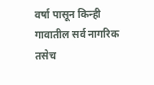वर्षा पासून किन्ही गावातील सर्व नागरिक तसेच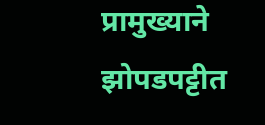प्रामुख्याने झोपडपट्टीत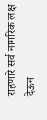राहणारे सर्व नागरिक लक्ष देऊन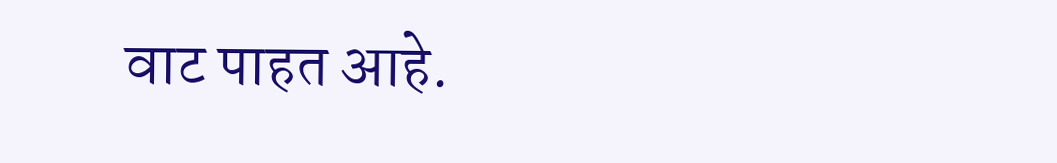वाट पाहत आहे.